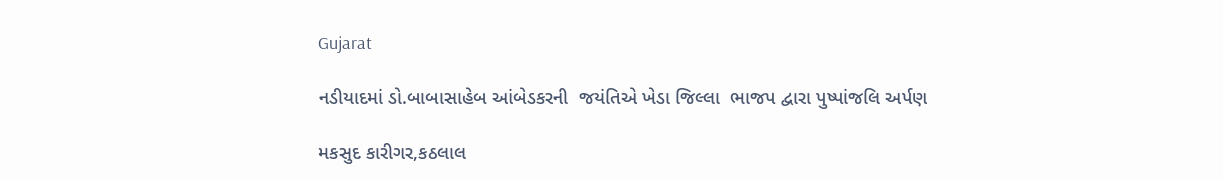Gujarat

નડીયાદમાં ડો.બાબાસાહેબ આંબેડકરની  જયંતિએ ખેડા જિલ્લા  ભાજપ દ્વારા પુષ્પાંજલિ અર્પણ

મકસુદ કારીગર,કઠલાલ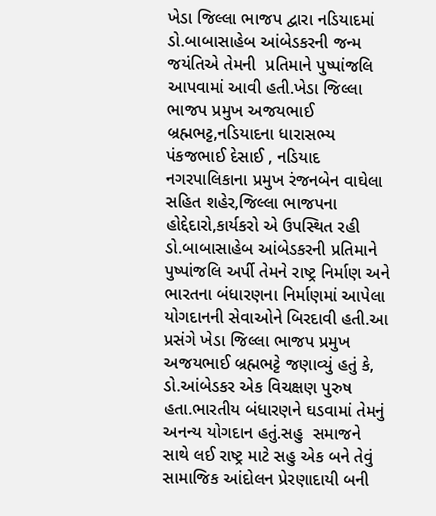ખેડા જિલ્લા ભાજપ દ્વારા નડિયાદમાં ડો.બાબાસાહેબ આંબેડકરની જન્મ  જયંતિએ તેમની  પ્રતિમાને પુષ્પાંજલિ આપવામાં આવી હતી.ખેડા જિલ્લા ભાજપ પ્રમુખ અજયભાઈ બ્રહ્મભટ્ટ,નડિયાદના ધારાસભ્ય પંકજભાઈ દેસાઈ , નડિયાદ નગરપાલિકાના પ્રમુખ રંજનબેન વાઘેલા સહિત શહેર,જિલ્લા ભાજપના હોદ્દેદારો,કાર્યકરો એ ઉપસ્થિત રહી ડો.બાબાસાહેબ આંબેડકરની પ્રતિમાને પુષ્પાંજલિ અર્પી તેમને રાષ્ટ્ર નિર્માણ અને ભારતના બંધારણના નિર્માણમાં આપેલા યોગદાનની સેવાઓને બિરદાવી હતી.આ  પ્રસંગે ખેડા જિલ્લા ભાજપ પ્રમુખ અજયભાઈ બ્રહ્મભટ્ટે જણાવ્યું હતું કે, ડો.આંબેડકર એક વિચક્ષણ પુરુષ હતા.ભારતીય બંધારણને ઘડવામાં તેમનું અનન્ય યોગદાન હતું.સહુ  સમાજને સાથે લઈ રાષ્ટ્ર માટે સહુ એક બને તેવું સામાજિક આંદોલન પ્રેરણાદાયી બની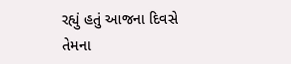રહ્યું હતું આજના દિવસે તેમના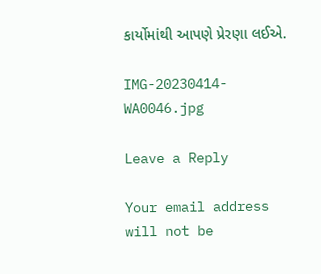કાર્યોમાંથી આપણે પ્રેરણા લઈએ.

IMG-20230414-WA0046.jpg

Leave a Reply

Your email address will not be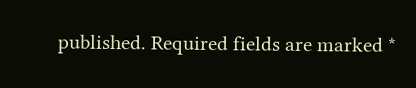published. Required fields are marked *